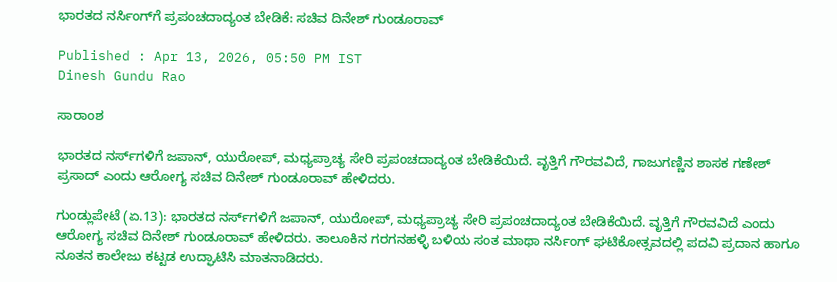ಭಾರತದ ನರ್ಸಿಂಗ್‌ಗೆ ಪ್ರಪಂಚದಾದ್ಯಂತ ಬೇಡಿಕೆ: ಸಚಿವ ದಿನೇಶ್‌ ಗುಂಡೂರಾವ್‌

Published : Apr 13, 2026, 05:50 PM IST
Dinesh Gundu Rao

ಸಾರಾಂಶ

ಭಾರತದ ನರ್ಸ್‌ಗಳಿಗೆ ಜಪಾನ್‌, ಯುರೋಪ್‌, ಮಧ್ಯಪ್ರಾಚ್ಯ ಸೇರಿ ಪ್ರಪಂಚದಾದ್ಯಂತ ಬೇಡಿಕೆಯಿದೆ. ವೃತ್ತಿಗೆ ಗೌರವವಿದೆ, ಗಾಜುಗಣ್ಣಿನ ಶಾಸಕ ಗಣೇಶ್‌ ಪ್ರಸಾದ್‌ ಎಂದು ಆರೋಗ್ಯ ಸಚಿವ ದಿನೇಶ್‌ ಗುಂಡೂರಾವ್‌ ಹೇಳಿದರು.

ಗುಂಡ್ಲುಪೇಟೆ (ಏ.13): ಭಾರತದ ನರ್ಸ್‌ಗಳಿಗೆ ಜಪಾನ್‌, ಯುರೋಪ್‌, ಮಧ್ಯಪ್ರಾಚ್ಯ ಸೇರಿ ಪ್ರಪಂಚದಾದ್ಯಂತ ಬೇಡಿಕೆಯಿದೆ. ವೃತ್ತಿಗೆ ಗೌರವವಿದೆ ಎಂದು ಆರೋಗ್ಯ ಸಚಿವ ದಿನೇಶ್‌ ಗುಂಡೂರಾವ್‌ ಹೇಳಿದರು. ತಾಲೂಕಿನ ಗರಗನಹಳ್ಳಿ ಬಳಿಯ ಸಂತ ಮಾಥಾ ನರ್ಸಿಂಗ್‌ ಘಟಿಕೋತ್ಸವದಲ್ಲಿ ಪದವಿ ಪ್ರದಾನ ಹಾಗೂ ನೂತನ ಕಾಲೇಜು ಕಟ್ಟಡ ಉದ್ಘಾಟಿಸಿ ಮಾತನಾಡಿದರು.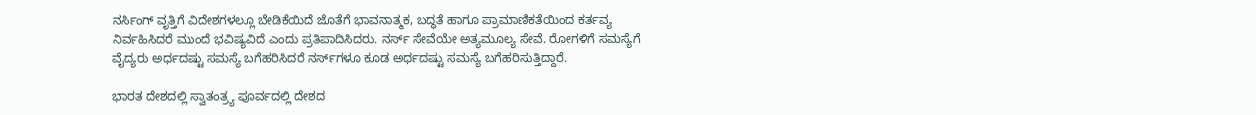ನರ್ಸಿಂಗ್‌ ವೃತ್ತಿಗೆ ವಿದೇಶಗಳಲ್ಲೂ ಬೇಡಿಕೆಯಿದೆ ಜೊತೆಗೆ ಭಾವನಾತ್ಮಕ, ಬದ್ಧತೆ ಹಾಗೂ ಪ್ರಾಮಾಣಿಕತೆಯಿಂದ ಕರ್ತವ್ಯ ನಿರ್ವಹಿಸಿದರೆ ಮುಂದೆ ಭವಿಷ್ಯವಿದೆ ಎಂದು ಪ್ರತಿಪಾದಿಸಿದರು. ನರ್ಸ್‌ ಸೇವೆಯೇ ಅತ್ಯಮೂಲ್ಯ ಸೇವೆ. ರೋಗಳಿಗೆ ಸಮಸ್ಯೆಗೆ ವೈದ್ಯರು ಅರ್ಧದಷ್ಟು ಸಮಸ್ಯೆ ಬಗೆಹರಿಸಿದರೆ ನರ್ಸ್‌ಗಳೂ ಕೂಡ ಅರ್ಧದಷ್ಟು ಸಮಸ್ಯೆ ಬಗೆಹರಿಸುತ್ತಿದ್ದಾರೆ.

ಭಾರತ ದೇಶದಲ್ಲಿ ಸ್ವಾತಂತ್ರ್ಯ ಪೂರ್ವದಲ್ಲಿ ದೇಶದ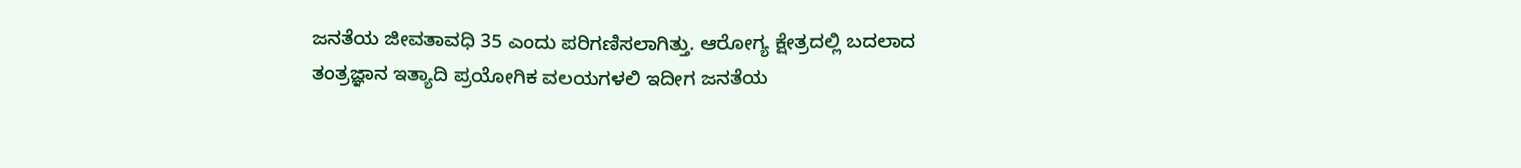ಜನತೆಯ ಜೀವತಾವಧಿ 35 ಎಂದು ಪರಿಗಣಿಸಲಾಗಿತ್ತು. ಆರೋಗ್ಯ ಕ್ಷೇತ್ರದಲ್ಲಿ ಬದಲಾದ ತಂತ್ರಜ್ಞಾನ ಇತ್ಯಾದಿ ಪ್ರಯೋಗಿಕ ವಲಯಗಳಲಿ ಇದೀಗ ಜನತೆಯ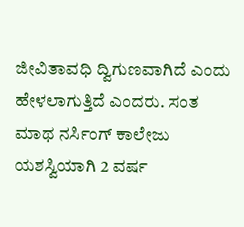ಜೀವಿತಾವಧಿ ದ್ವಿಗುಣವಾಗಿದೆ ಎಂದು ಹೇಳಲಾಗುತ್ತಿದೆ ಎಂದರು. ಸಂತ ಮಾಥ ನರ್ಸಿಂಗ್‌ ಕಾಲೇಜು ಯಶಸ್ವಿಯಾಗಿ 2 ವರ್ಷ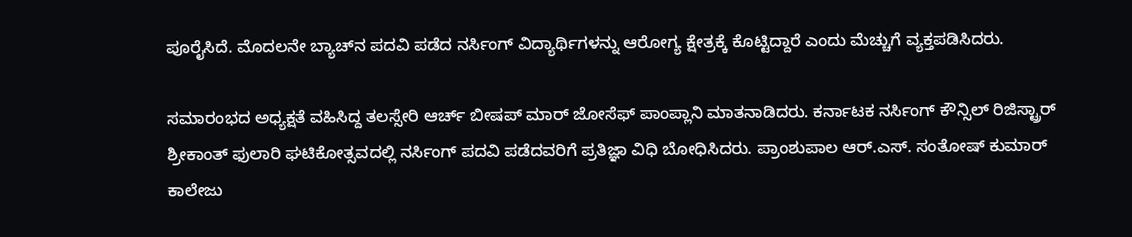ಪೂರೈಸಿದೆ. ಮೊದಲನೇ ಬ್ಯಾಚ್‌ನ ಪದವಿ ಪಡೆದ ನರ್ಸಿಂಗ್‌ ವಿದ್ಯಾರ್ಥಿಗಳನ್ನು ಆರೋಗ್ಯ ಕ್ಷೇತ್ರಕ್ಕೆ ಕೊಟ್ಟಿದ್ದಾರೆ ಎಂದು ಮೆಚ್ಚುಗೆ ವ್ಯಕ್ತಪಡಿಸಿದರು.

ಸಮಾರಂಭದ ಅಧ್ಯಕ್ಷತೆ ವಹಿಸಿದ್ದ ತಲಸ್ಸೇರಿ ಆರ್ಚ್‌ ಬೀಷಪ್‌ ಮಾರ್‌ ಜೋಸೆಫ್‌ ಪಾಂಪ್ಲಾನಿ ಮಾತನಾಡಿದರು. ಕರ್ನಾಟಕ ನರ್ಸಿಂಗ್‌ ಕೌನ್ಸಿಲ್‌ ರಿಜಿಸ್ಟ್ರಾರ್‌ ಶ್ರೀಕಾಂತ್‌ ಫುಲಾರಿ ಘಟಿಕೋತ್ಸವದಲ್ಲಿ ನರ್ಸಿಂಗ್‌ ಪದವಿ ಪಡೆದವರಿಗೆ ಪ್ರತಿಜ್ಞಾ ವಿಧಿ ಬೋಧಿಸಿದರು. ಪ್ರಾಂಶುಪಾಲ ಆರ್‌.ಎಸ್. ಸಂತೋಷ್‌ ಕುಮಾರ್‌ ಕಾಲೇಜು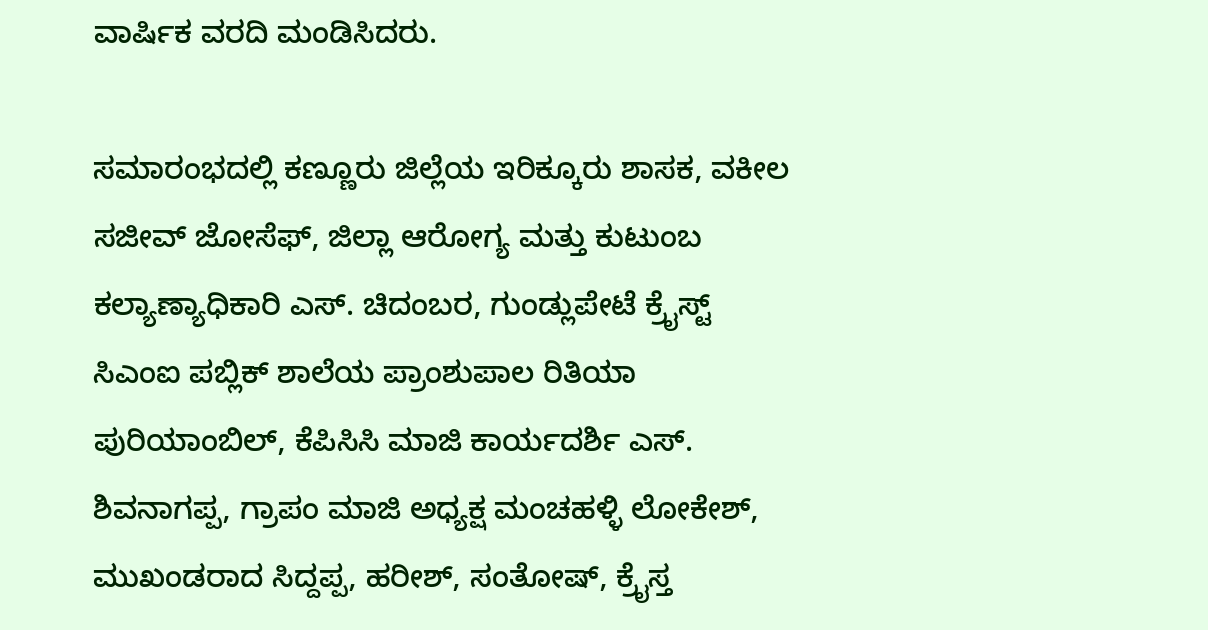ವಾರ್ಷಿಕ ವರದಿ ಮಂಡಿಸಿದರು.

ಸಮಾರಂಭದಲ್ಲಿ ಕಣ್ಣೂರು ಜಿಲ್ಲೆಯ ಇರಿಕ್ಕೂರು ಶಾಸಕ, ವಕೀಲ ಸಜೀವ್‌ ಜೋಸೆಫ್‌, ಜಿಲ್ಲಾ ಆರೋಗ್ಯ ಮತ್ತು ಕುಟುಂಬ ಕಲ್ಯಾಣ್ಯಾಧಿಕಾರಿ ಎಸ್. ಚಿದಂಬರ, ಗುಂಡ್ಲುಪೇಟೆ ಕ್ರೈಸ್ಟ್‌ ಸಿಎಂಐ ಪಬ್ಲಿಕ್‌ ಶಾಲೆಯ ಪ್ರಾಂಶುಪಾಲ ರಿತಿಯಾ ಪುರಿಯಾಂಬಿಲ್‌, ಕೆಪಿಸಿಸಿ ಮಾಜಿ ಕಾರ್ಯದರ್ಶಿ ಎಸ್. ಶಿವನಾಗಪ್ಪ, ಗ್ರಾಪಂ ಮಾಜಿ ಅಧ್ಯಕ್ಷ ಮಂಚಹಳ್ಳಿ ಲೋಕೇಶ್‌, ಮುಖಂಡರಾದ ಸಿದ್ದಪ್ಪ, ಹರೀಶ್‌, ಸಂತೋಷ್‌, ಕ್ರೈಸ್ತ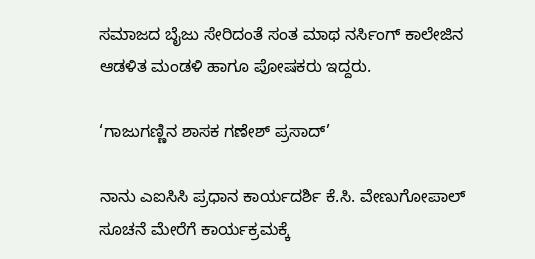ಸಮಾಜದ ಬೈಜು ಸೇರಿದಂತೆ ಸಂತ ಮಾಥ ನರ್ಸಿಂಗ್‌ ಕಾಲೇಜಿನ ಆಡಳಿತ ಮಂಡಳಿ ಹಾಗೂ ಪೋಷಕರು ಇದ್ದರು.

‘ಗಾಜುಗಣ್ಣಿನ ಶಾಸಕ ಗಣೇಶ್‌ ಪ್ರಸಾದ್‌’

ನಾನು ಎಐಸಿಸಿ ಪ್ರಧಾನ ಕಾರ್ಯದರ್ಶಿ ಕೆ.ಸಿ. ವೇಣುಗೋಪಾಲ್‌ ಸೂಚನೆ ಮೇರೆಗೆ ಕಾರ್ಯಕ್ರಮಕ್ಕೆ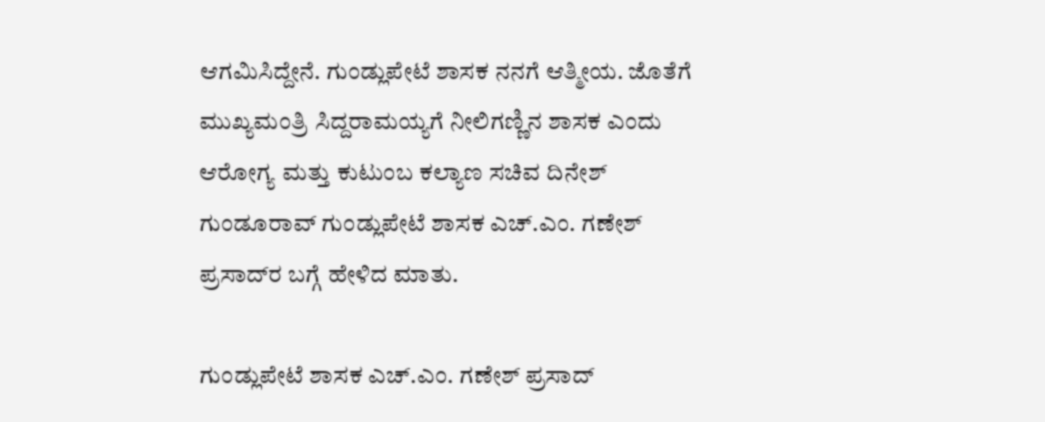ಆಗಮಿಸಿದ್ದೇನೆ. ಗುಂಡ್ಲುಪೇಟೆ ಶಾಸಕ ನನಗೆ ಆತ್ಮೀಯ. ಜೊತೆಗೆ ಮುಖ್ಯಮಂತ್ರಿ ಸಿದ್ದರಾಮಯ್ಯಗೆ ನೀಲಿಗಣ್ಣಿನ ಶಾಸಕ ಎಂದು ಆರೋಗ್ಯ ಮತ್ತು ಕುಟುಂಬ ಕಲ್ಯಾಣ ಸಚಿವ ದಿನೇಶ್‌ ಗುಂಡೂರಾವ್‌ ಗುಂಡ್ಲುಪೇಟೆ ಶಾಸಕ ಎಚ್.ಎಂ. ಗಣೇಶ್‌ ಪ್ರಸಾದ್‌ರ ಬಗ್ಗೆ ಹೇಳಿದ ಮಾತು.

ಗುಂಡ್ಲುಪೇಟೆ ಶಾಸಕ ಎಚ್.ಎಂ. ಗಣೇಶ್‌ ಪ್ರಸಾದ್‌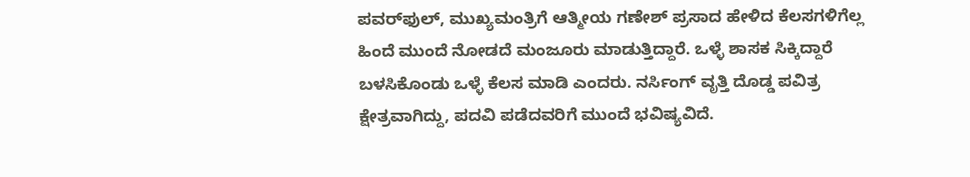ಪವರ್‌ಫುಲ್‌, ಮುಖ್ಯಮಂತ್ರಿಗೆ ಆತ್ಮೀಯ ಗಣೇಶ್‌ ಪ್ರಸಾದ ಹೇಳಿದ ಕೆಲಸಗಳಿಗೆಲ್ಲ ಹಿಂದೆ ಮುಂದೆ ನೋಡದೆ ಮಂಜೂರು ಮಾಡುತ್ತಿದ್ದಾರೆ. ಒಳ್ಳೆ ಶಾಸಕ ಸಿಕ್ಕಿದ್ದಾರೆ ಬಳಸಿಕೊಂಡು ಒಳ್ಳೆ ಕೆಲಸ ಮಾಡಿ ಎಂದರು. ನರ್ಸಿಂಗ್‌ ವೃತ್ತಿ ದೊಡ್ಡ ಪವಿತ್ರ ಕ್ಷೇತ್ರವಾಗಿದ್ದು, ಪದವಿ ಪಡೆದವರಿಗೆ ಮುಂದೆ ಭವಿಷ್ಯವಿದೆ.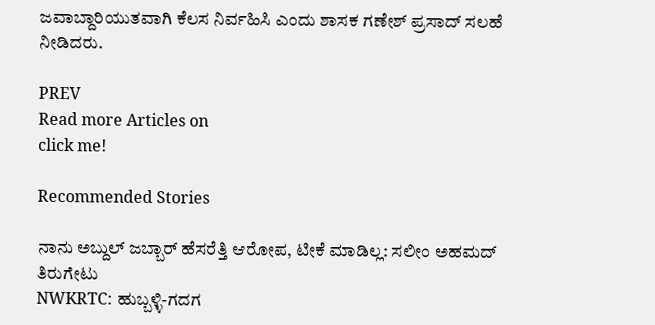ಜವಾಬ್ದಾರಿಯುತವಾಗಿ ಕೆಲಸ ನಿರ್ವಹಿಸಿ ಎಂದು ಶಾಸಕ ಗಣೇಶ್ ಪ್ರಸಾದ್‌ ಸಲಹೆ ನೀಡಿದರು.

PREV
Read more Articles on
click me!

Recommended Stories

ನಾನು ಅಬ್ದುಲ್‌ ಜಬ್ಬಾರ್‌ ಹೆಸರೆತ್ತಿ ಆರೋಪ, ಟೀಕೆ ಮಾಡಿಲ್ಲ: ಸಲೀಂ ಅಹಮದ್ ತಿರುಗೇಟು
NWKRTC: ಹುಬ್ಬಳ್ಳಿ-ಗದಗ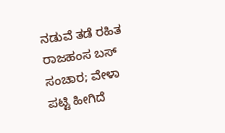ನಡುವೆ ತಡೆ ರಹಿತ ರಾಜಹಂಸ ಬಸ್ ಸಂಚಾರ; ವೇಳಾ ಪಟ್ಟಿ ಹೀಗಿದೆ